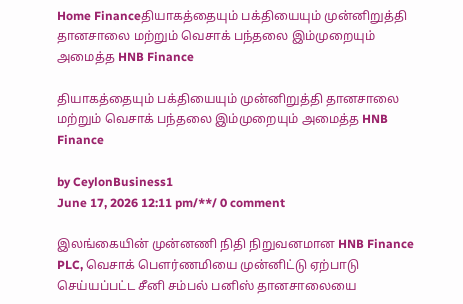Home Financeதியாகத்தையும் பக்தியையும் முன்னிறுத்தி தானசாலை மற்றும் வெசாக் பந்தலை இம்முறையும் அமைத்த HNB Finance

தியாகத்தையும் பக்தியையும் முன்னிறுத்தி தானசாலை மற்றும் வெசாக் பந்தலை இம்முறையும் அமைத்த HNB Finance

by CeylonBusiness1
June 17, 2026 12:11 pm/**/ 0 comment

இலங்கையின் முன்னணி நிதி நிறுவனமான HNB Finance PLC, வெசாக் பௌர்ணமியை முன்னிட்டு ஏற்பாடு செய்யப்பட்ட சீனி சம்பல் பனிஸ் தானசாலையை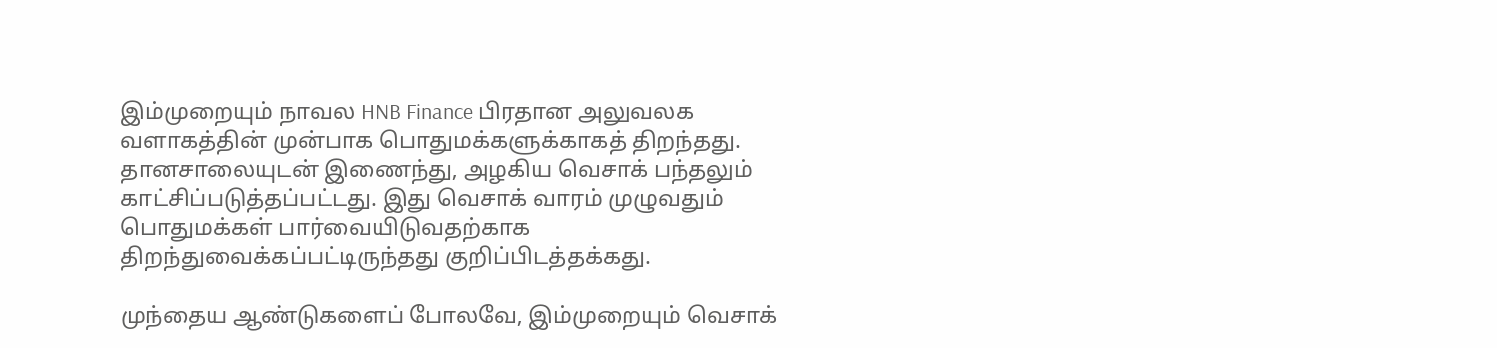இம்முறையும் நாவல HNB Finance பிரதான அலுவலக வளாகத்தின் முன்பாக பொதுமக்களுக்காகத் திறந்தது. தானசாலையுடன் இணைந்து, அழகிய வெசாக் பந்தலும் காட்சிப்படுத்தப்பட்டது. இது வெசாக் வாரம் முழுவதும் பொதுமக்கள் பார்வையிடுவதற்காக திறந்துவைக்கப்பட்டிருந்தது குறிப்பிடத்தக்கது.

முந்தைய ஆண்டுகளைப் போலவே, இம்முறையும் வெசாக்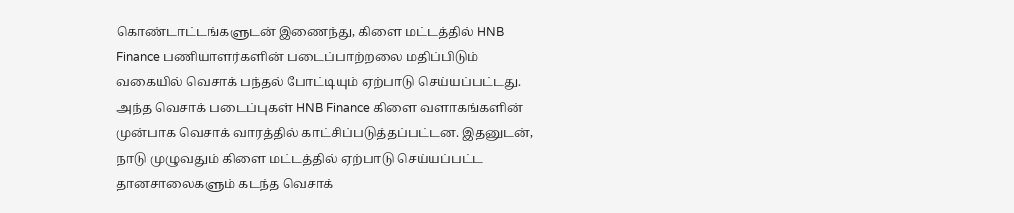கொண்டாட்டங்களுடன் இணைந்து, கிளை மட்டத்தில் HNB Finance பணியாளர்களின் படைப்பாற்றலை மதிப்பிடும் வகையில் வெசாக் பந்தல் போட்டியும் ஏற்பாடு செய்யப்பட்டது. அந்த வெசாக் படைப்புகள் HNB Finance கிளை வளாகங்களின் முன்பாக வெசாக் வாரத்தில் காட்சிப்படுத்தப்பட்டன. இதனுடன், நாடு முழுவதும் கிளை மட்டத்தில் ஏற்பாடு செய்யப்பட்ட தானசாலைகளும் கடந்த வெசாக்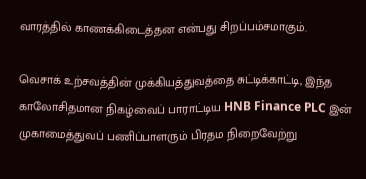வாரத்தில் காணக்கிடைத்தன என்பது சிறப்பம்சமாகும்.

வெசாக் உற்சவத்தின் முக்கியத்துவத்தை சுட்டிக்காட்டி, இந்த காலோசிதமான நிகழ்வைப் பாராட்டிய HNB Finance PLC இன் முகாமைத்துவப் பணிப்பாளரும் பிரதம நிறைவேற்று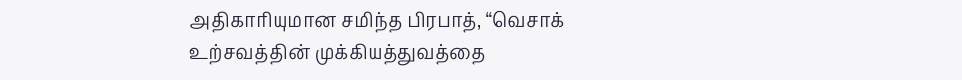அதிகாரியுமான சமிந்த பிரபாத், “வெசாக் உற்சவத்தின் முக்கியத்துவத்தை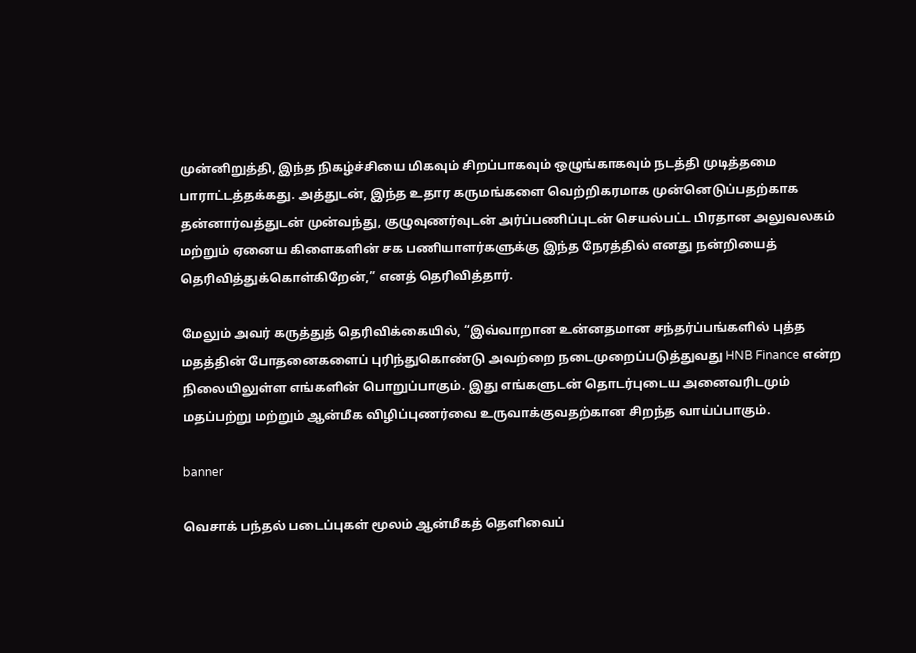முன்னிறுத்தி, இந்த நிகழ்ச்சியை மிகவும் சிறப்பாகவும் ஒழுங்காகவும் நடத்தி முடித்தமை பாராட்டத்தக்கது. அத்துடன், இந்த உதார கருமங்களை வெற்றிகரமாக முன்னெடுப்பதற்காக தன்னார்வத்துடன் முன்வந்து, குழுவுணர்வுடன் அர்ப்பணிப்புடன் செயல்பட்ட பிரதான அலுவலகம் மற்றும் ஏனைய கிளைகளின் சக பணியாளர்களுக்கு இந்த நேரத்தில் எனது நன்றியைத் தெரிவித்துக்கொள்கிறேன்,” எனத் தெரிவித்தார்.

மேலும் அவர் கருத்துத் தெரிவிக்கையில், “இவ்வாறான உன்னதமான சந்தர்ப்பங்களில் புத்த மதத்தின் போதனைகளைப் புரிந்துகொண்டு அவற்றை நடைமுறைப்படுத்துவது HNB Finance என்ற நிலையிலுள்ள எங்களின் பொறுப்பாகும். இது எங்களுடன் தொடர்புடைய அனைவரிடமும் மதப்பற்று மற்றும் ஆன்மீக விழிப்புணர்வை உருவாக்குவதற்கான சிறந்த வாய்ப்பாகும்.

banner

வெசாக் பந்தல் படைப்புகள் மூலம் ஆன்மீகத் தெளிவைப்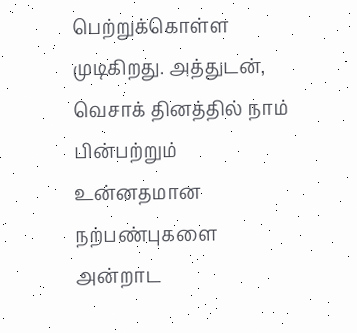பெற்றுக்கொள்ள முடிகிறது. அத்துடன், வெசாக் தினத்தில் நாம் பின்பற்றும் உன்னதமான நற்பண்புகளை அன்றாட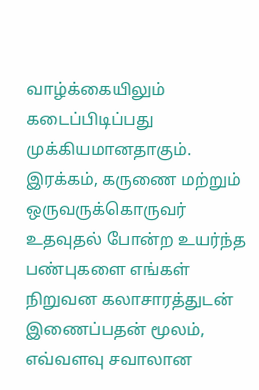வாழ்க்கையிலும் கடைப்பிடிப்பது முக்கியமானதாகும். இரக்கம், கருணை மற்றும் ஒருவருக்கொருவர் உதவுதல் போன்ற உயர்ந்த பண்புகளை எங்கள் நிறுவன கலாசாரத்துடன் இணைப்பதன் மூலம், எவ்வளவு சவாலான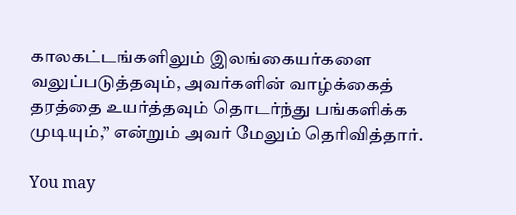காலகட்டங்களிலும் இலங்கையர்களை வலுப்படுத்தவும், அவர்களின் வாழ்க்கைத் தரத்தை உயர்த்தவும் தொடர்ந்து பங்களிக்க முடியும்,” என்றும் அவர் மேலும் தெரிவித்தார்.

You may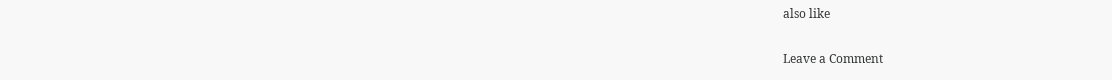also like

Leave a Comment